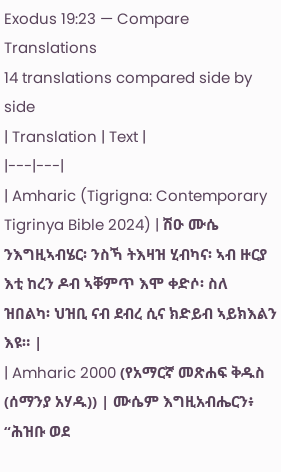Exodus 19:23 — Compare Translations
14 translations compared side by side
| Translation | Text |
|---|---|
| Amharic (Tigrigna: Contemporary Tigrinya Bible 2024) | ሽዑ ሙሴ ንእግዚኣብሄር፡ ንስኻ ትእዛዝ ሂብካና፡ ኣብ ዙርያ እቲ ከረን ዶብ ኣቐምጥ እሞ ቀድሶ፡ ስለ ዝበልካ፡ ህዝቢ ናብ ደብረ ሲና ክድይብ ኣይክእልን እዩ። |
| Amharic 2000 (የአማርኛ መጽሐፍ ቅዱስ (ሰማንያ አሃዱ)) | ሙሴም እግዚአብሔርን፥ “ሕዝቡ ወደ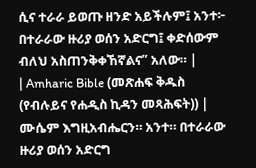ሲና ተራራ ይወጡ ዘንድ አይችሉም፤ አንተ፦ በተራራው ዙሪያ ወሰን አድርግ፤ ቀድሰውም ብለህ አስጠንቅቀኸኛልና” አለው። |
| Amharic Bible (መጽሐፍ ቅዱስ (የብሉይና የሐዲስ ኪዳን መጻሕፍት)) | ሙሴም እግዚአብሔርን። አንተ። በተራራው ዙሪያ ወሰን አድርግ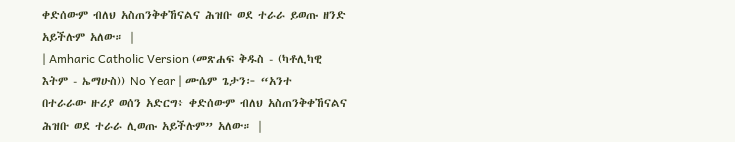ቀድሰውም ብለህ አስጠንቅቀኸናልና ሕዝቡ ወደ ተራራ ይወጡ ዘንድ አይችሉም አለው። |
| Amharic Catholic Version (መጽሐፍ ቅዱስ - (ካቶሊካዊ እትም - ኤማሁስ)) No Year | ሙሴም ጌታን፦ “አንተ በተራራው ዙሪያ ወሰን አድርግ፥ ቀድሰውም ብለህ አስጠንቅቀኸናልና ሕዝቡ ወደ ተራራ ሊወጡ አይችሉም” አለው። |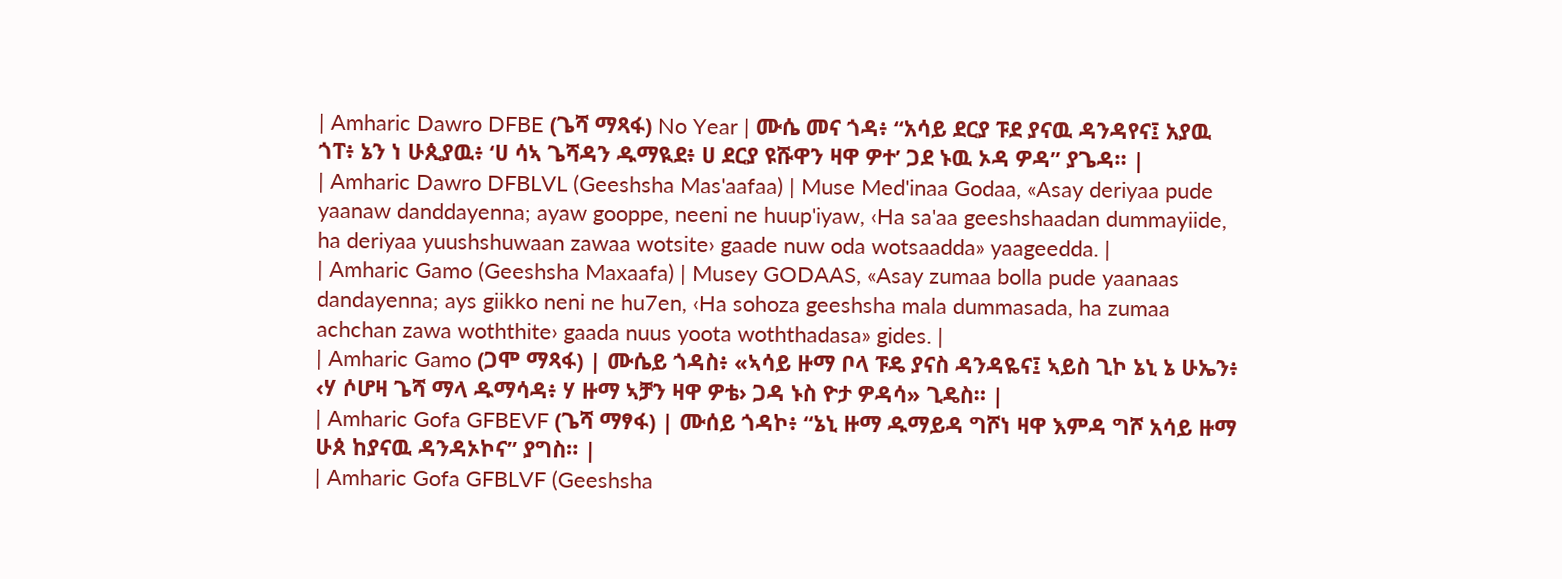| Amharic Dawro DFBE (ጌሻ ማጻፋ) No Year | ሙሴ መና ጎዳ፥ “አሳይ ደርያ ፑደ ያናዉ ዳንዳየና፤ አያዉ ጎፐ፥ ኔን ነ ሁጲያዉ፥ ‘ሀ ሳኣ ጌሻዳን ዱማዪደ፥ ሀ ደርያ ዩሹዋን ዛዋ ዎተ’ ጋደ ኑዉ ኦዳ ዎዳ” ያጌዳ። |
| Amharic Dawro DFBLVL (Geeshsha Mas'aafaa) | Muse Med'inaa Godaa, «Asay deriyaa pude yaanaw danddayenna; ayaw gooppe, neeni ne huup'iyaw, ‹Ha sa'aa geeshshaadan dummayiide, ha deriyaa yuushshuwaan zawaa wotsite› gaade nuw oda wotsaadda» yaageedda. |
| Amharic Gamo (Geeshsha Maxaafa) | Musey GODAAS, «Asay zumaa bolla pude yaanaas dandayenna; ays giikko neni ne hu7en, ‹Ha sohoza geeshsha mala dummasada, ha zumaa achchan zawa woththite› gaada nuus yoota woththadasa» gides. |
| Amharic Gamo (ጋሞ ማጻፋ) | ሙሴይ ጎዳስ፥ «ኣሳይ ዙማ ቦላ ፑዴ ያናስ ዳንዳዬና፤ ኣይስ ጊኮ ኔኒ ኔ ሁኤን፥ ‹ሃ ሶሆዛ ጌሻ ማላ ዱማሳዳ፥ ሃ ዙማ ኣቻን ዛዋ ዎቴ› ጋዳ ኑስ ዮታ ዎዳሳ» ጊዴስ። |
| Amharic Gofa GFBEVF (ጌሻ ማፃፋ) | ሙሰይ ጎዳኮ፥ “ኔኒ ዙማ ዱማይዳ ግሾነ ዛዋ እምዳ ግሾ አሳይ ዙማ ሁጰ ከያናዉ ዳንዳኦኮና” ያግስ። |
| Amharic Gofa GFBLVF (Geeshsha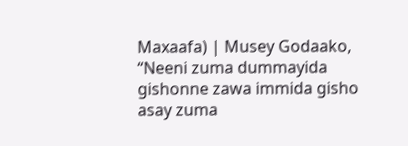Maxaafa) | Musey Godaako, “Neeni zuma dummayida gishonne zawa immida gisho asay zuma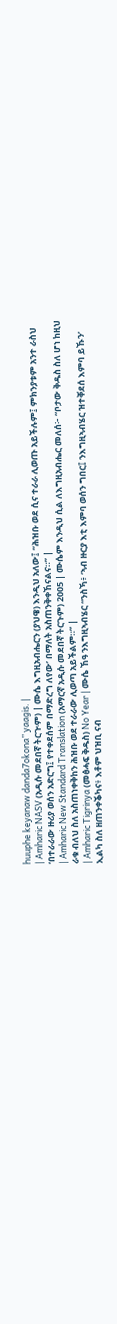huuphe keyanaw danda7okona” yaagis. |
| Amharic NASV (አዲሱ መደበኛ ትርጒም) | ሙሴ እግዚአብሔርን (ያህዌ) እንዲህ አለው፤ “ሕዝቡ ወደ ሲና ተራራ ሊወጡ አይችሉም፤ ምክንያቱም አንተ ራስህ ‘በተራራው ዙሪያ ወሰን አድርግ፤ የተቀደሰም በማድረግ ለየው’ በማለት አስጠንቅቀኸናልና።” |
| Amharic New Standard Translation (አማርኛ አዲሱ መደበኛ ትርጉም) 2005 | ሙሴም እንዲህ ሲል ለእግዚአብሔር መለሰ፦ “ቦታው ቅዱስ ስለ ሆነ ከዚህ ራቁ ብለህ ስለ አስጠነቀቅከን ሕዝቡ ወደ ተራራው ሊወጣ አይችልም።” |
| Amharic Tigrinya (መፅሓፍ ቅዱስ) No Year | ሙሴ ኸዓ ንእግዚኣብሄር “ንስኻ፥ ‘ኣብ ዙርያ እቲ እምባ ወሰን ግበር፤ ንእግዚኣብሄር ዝተቐደሰ እምባ ይኹን’ ኢልካ ስለ ዘጠንቀቕካና፥ እቶም ህዝቢ ናብ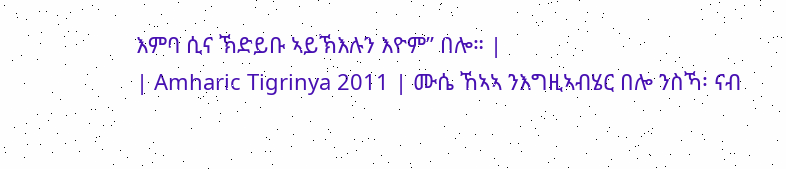እምባ ሲና ኽድይቡ ኣይኽእሉን እዮም” በሎ። |
| Amharic Tigrinya 2011 | ሙሴ ኸኣኣ ንእግዚኣብሄር በሎ ንስኻ፡ ናብ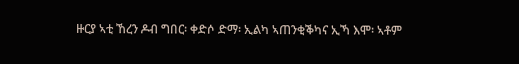ዙርያ ኣቲ ኸረን ዶብ ግበር፡ ቀድሶ ድማ፡ ኢልካ ኣጠንቂቕካና ኢኻ እሞ፡ ኣቶም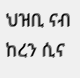ህዝቢ ናብ ከረን ሲና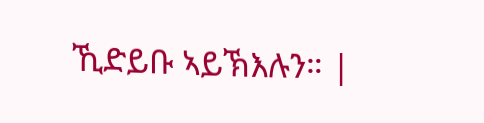ኺድይቡ ኣይኽእሉን። |